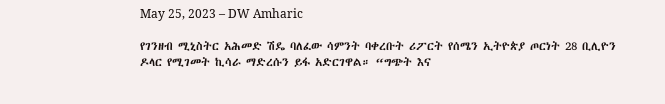May 25, 2023 – DW Amharic

የገንዘብ ሚኒስትር አሕመድ ሽዴ ባለፈው ሳምንት ባቀረቡት ሪፖርት የሰሜን ኢትዮጵያ ጦርነት 28 ቢሊዮን ዶላር የሚገመት ኪሳራ ማድረሱን ይፋ አድርገዋል። “ግጭት እና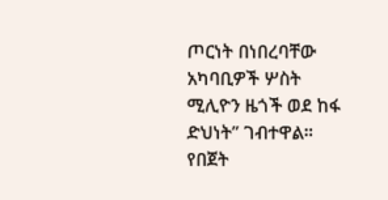ጦርነት በነበረባቸው አካባቢዎች ሦስት ሚሊዮን ዜጎች ወደ ከፋ ድህነት” ገብተዋል። የበጀት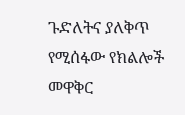ጉድለትና ያለቅጥ የሚሰፋው የክልሎች መዋቅር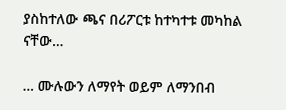ያስከተለው ጫና በሪፖርቱ ከተካተቱ መካከል ናቸው…

… ሙሉውን ለማየት ወይም ለማንበብ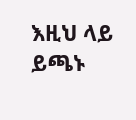እዚህ ላይ ይጫኑ